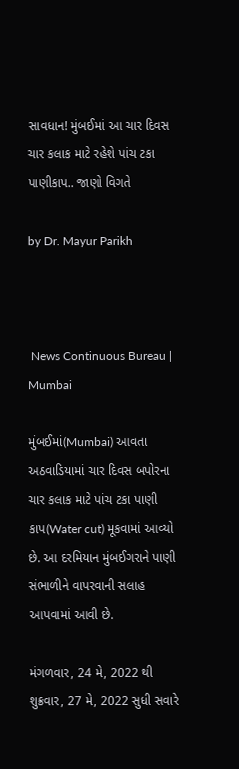સાવધાન! મુંબઈમાં આ ચાર દિવસ ચાર કલાક માટે રહેશે પાંચ ટકા પાણીકાપ.. જાણો વિગતે

by Dr. Mayur Parikh



 News Continuous Bureau | Mumbai

મુંબઈમાં(Mumbai) આવતા અઠવાડિયામાં ચાર દિવસ બપોરના ચાર કલાક માટે પાંચ ટકા પાણી કાપ(Water cut) મૂકવામાં આવ્યો છે. આ દરમિયાન મુંબઈગરાને પાણી સંભાળીને વાપરવાની સલાહ આપવામાં આવી છે.

મંગળવાર, 24 મે, 2022 થી શુક્રવાર, 27 મે, 2022 સુધી સવારે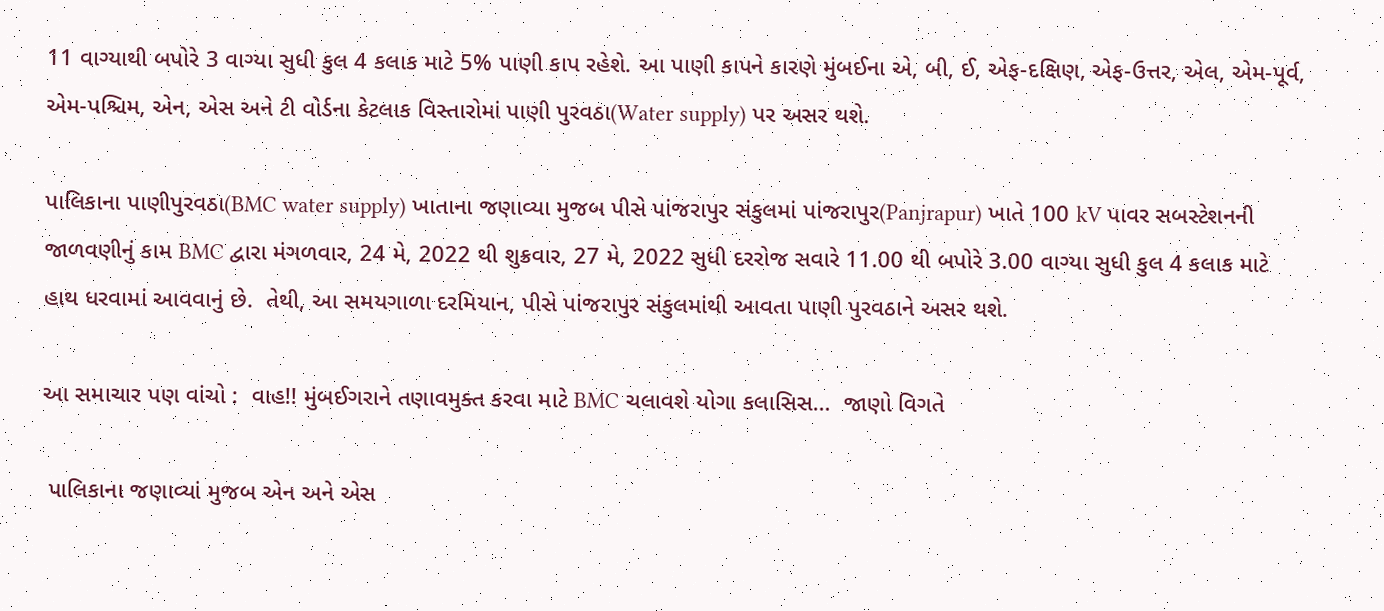11 વાગ્યાથી બપોરે 3 વાગ્યા સુધી કુલ 4 કલાક માટે 5% પાણી કાપ રહેશે. આ પાણી કાપને કારણે મુંબઈના એ, બી, ઈ, એફ-દક્ષિણ, એફ-ઉત્તર, એલ, એમ-પૂર્વ, એમ-પશ્ચિમ, એન, એસ અને ટી વોર્ડના કેટલાક વિસ્તારોમાં પાણી પુરવઠા(Water supply) પર અસર થશે.

પાલિકાના પાણીપુરવઠા(BMC water supply) ખાતાના જણાવ્યા મુજબ પીસે પાંજરાપુર સંકુલમાં પાંજરાપુર(Panjrapur) ખાતે 100 kV પાવર સબસ્ટેશનની જાળવણીનું કામ BMC દ્વારા મંગળવાર, 24 મે, 2022 થી શુક્રવાર, 27 મે, 2022 સુધી દરરોજ સવારે 11.00 થી બપોરે 3.00 વાગ્યા સુધી કુલ 4 કલાક માટે હાથ ધરવામાં આવવાનું છે.  તેથી, આ સમયગાળા દરમિયાન, પીસે પાંજરાપુર સંકુલમાંથી આવતા પાણી પુરવઠાને અસર થશે.

આ સમાચાર પણ વાંચો :  વાહ!! મુંબઈગરાને તણાવમુક્ત કરવા માટે BMC ચલાવશે યોગા કલાસિસ…  જાણો વિગતે

 પાલિકાના જણાવ્યાં મુજબ એન અને એસ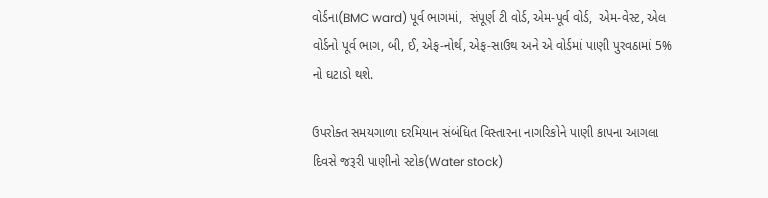વોર્ડના(BMC ward) પૂર્વ ભાગમાં,  સંપૂર્ણ ટી વોર્ડ, એમ-પૂર્વ વોર્ડ,  એમ-વેસ્ટ, એલ વોર્ડનો પૂર્વ ભાગ, બી, ઈ, એફ-નોર્થ, એફ-સાઉથ અને એ વોર્ડમાં પાણી પુરવઠામાં 5% નો ઘટાડો થશે.

ઉપરોક્ત સમયગાળા દરમિયાન સંબંધિત વિસ્તારના નાગરિકોને પાણી કાપના આગલા દિવસે જરૂરી પાણીનો સ્ટોક(Water stock)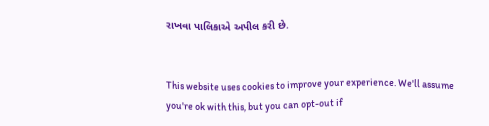રાખવા પાલિકાએ અપીલ કરી છે.


This website uses cookies to improve your experience. We'll assume you're ok with this, but you can opt-out if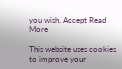you wish. Accept Read More

This website uses cookies to improve your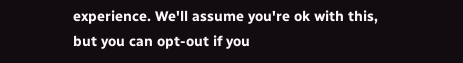experience. We'll assume you're ok with this, but you can opt-out if you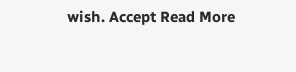wish. Accept Read More